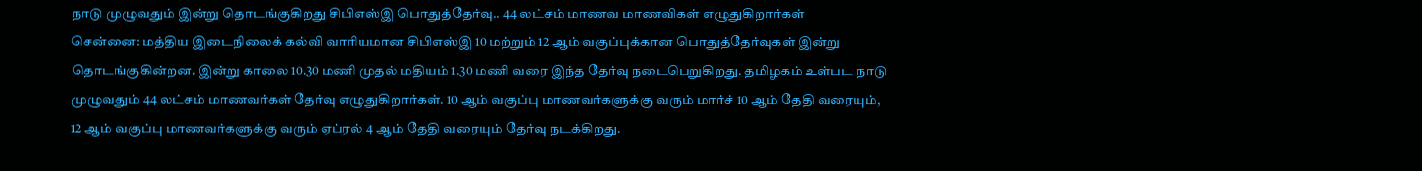நாடு முழுவதும் இன்று தொடங்குகிறது சிபிஎஸ்இ பொதுத்தேர்வு.. 44 லட்சம் மாணவ மாணவிகள் எழுதுகிறார்கள்
சென்னை: மத்திய இடைநிலைக் கல்வி வாரியமான சிபிஎஸ்இ 10 மற்றும் 12 ஆம் வகுப்புக்கான பொதுத்தேர்வுகள் இன்று தொடங்குகின்றன. இன்று காலை 10.30 மணி முதல் மதியம் 1.30 மணி வரை இந்த தேர்வு நடைபெறுகிறது. தமிழகம் உள்பட நாடு முழுவதும் 44 லட்சம் மாணவர்கள் தேர்வு எழுதுகிறார்கள். 10 ஆம் வகுப்பு மாணவர்களுக்கு வரும் மார்ச் 10 ஆம் தேதி வரையும், 12 ஆம் வகுப்பு மாணவர்களுக்கு வரும் ஏப்ரல் 4 ஆம் தேதி வரையும் தேர்வு நடக்கிறது.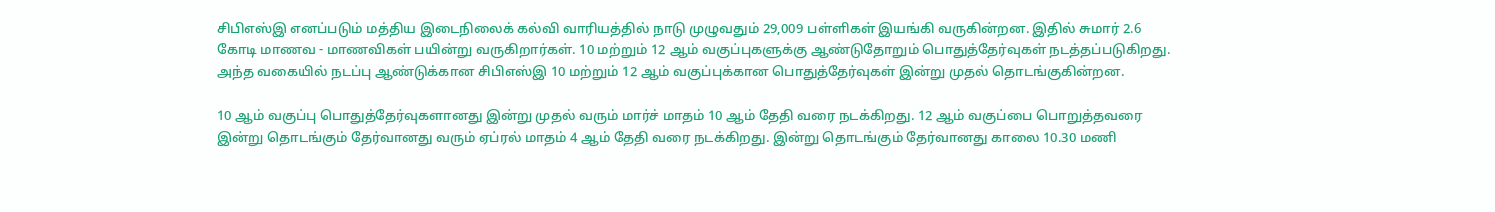சிபிஎஸ்இ எனப்படும் மத்திய இடைநிலைக் கல்வி வாரியத்தில் நாடு முழுவதும் 29,009 பள்ளிகள் இயங்கி வருகின்றன. இதில் சுமார் 2.6 கோடி மாணவ - மாணவிகள் பயின்று வருகிறார்கள். 10 மற்றும் 12 ஆம் வகுப்புகளுக்கு ஆண்டுதோறும் பொதுத்தேர்வுகள் நடத்தப்படுகிறது. அந்த வகையில் நடப்பு ஆண்டுக்கான சிபிஎஸ்இ 10 மற்றும் 12 ஆம் வகுப்புக்கான பொதுத்தேர்வுகள் இன்று முதல் தொடங்குகின்றன.

10 ஆம் வகுப்பு பொதுத்தேர்வுகளானது இன்று முதல் வரும் மார்ச் மாதம் 10 ஆம் தேதி வரை நடக்கிறது. 12 ஆம் வகுப்பை பொறுத்தவரை இன்று தொடங்கும் தேர்வானது வரும் ஏப்ரல் மாதம் 4 ஆம் தேதி வரை நடக்கிறது. இன்று தொடங்கும் தேர்வானது காலை 10.30 மணி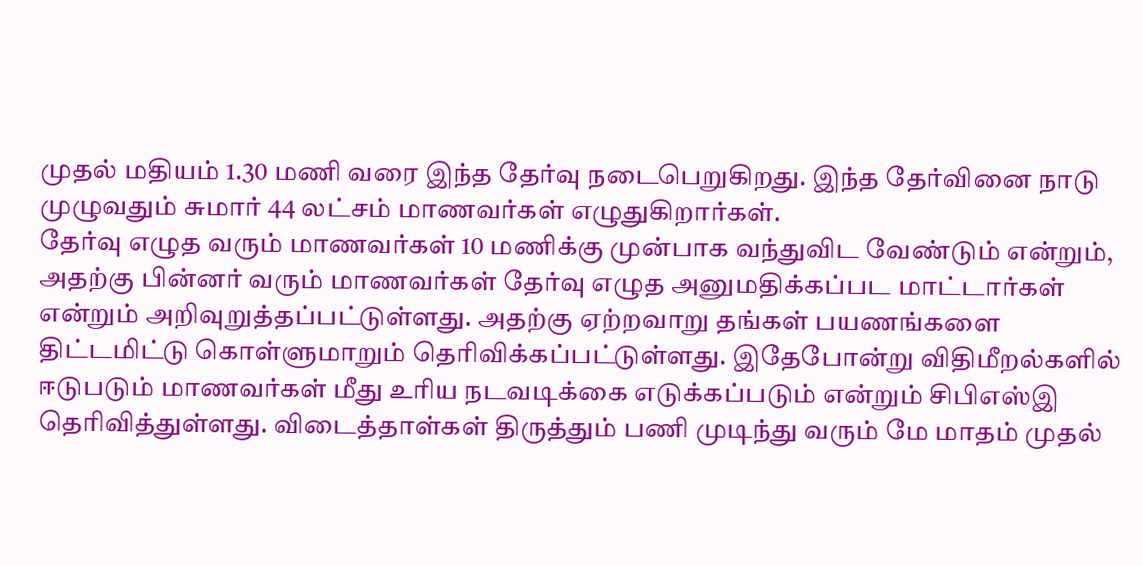முதல் மதியம் 1.30 மணி வரை இந்த தேர்வு நடைபெறுகிறது. இந்த தேர்வினை நாடு முழுவதும் சுமார் 44 லட்சம் மாணவர்கள் எழுதுகிறார்கள்.
தேர்வு எழுத வரும் மாணவர்கள் 10 மணிக்கு முன்பாக வந்துவிட வேண்டும் என்றும், அதற்கு பின்னர் வரும் மாணவர்கள் தேர்வு எழுத அனுமதிக்கப்பட மாட்டார்கள் என்றும் அறிவுறுத்தப்பட்டுள்ளது. அதற்கு ஏற்றவாறு தங்கள் பயணங்களை திட்டமிட்டு கொள்ளுமாறும் தெரிவிக்கப்பட்டுள்ளது. இதேபோன்று விதிமீறல்களில் ஈடுபடும் மாணவர்கள் மீது உரிய நடவடிக்கை எடுக்கப்படும் என்றும் சிபிஎஸ்இ தெரிவித்துள்ளது. விடைத்தாள்கள் திருத்தும் பணி முடிந்து வரும் மே மாதம் முதல்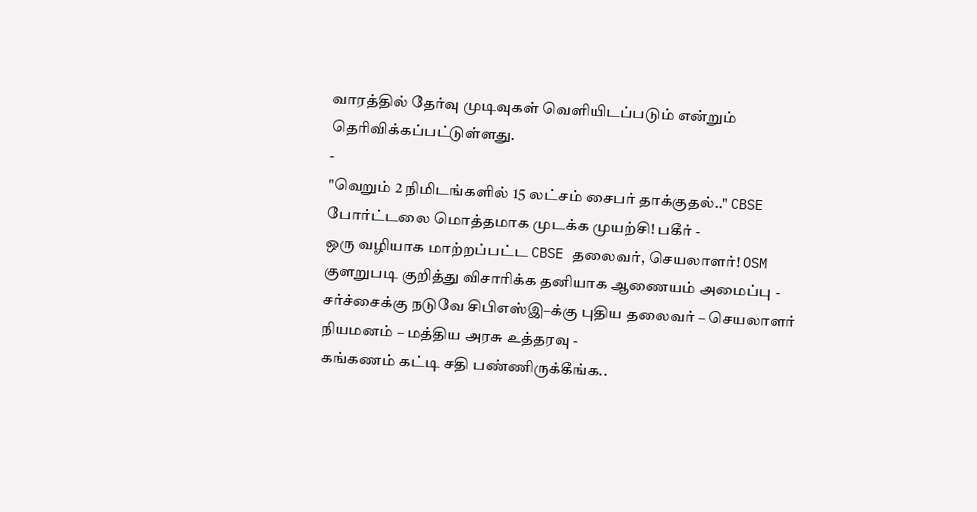வாரத்தில் தேர்வு முடிவுகள் வெளியிடப்படும் என்றும் தெரிவிக்கப்பட்டுள்ளது.
-
"வெறும் 2 நிமிடங்களில் 15 லட்சம் சைபர் தாக்குதல்.." CBSE போர்ட்டலை மொத்தமாக முடக்க முயற்சி! பகீர் -
ஒரு வழியாக மாற்றப்பட்ட CBSE தலைவர், செயலாளர்! OSM குளறுபடி குறித்து விசாரிக்க தனியாக ஆணையம் அமைப்பு -
சர்ச்சைக்கு நடுவே சிபிஎஸ்இ–க்கு புதிய தலைவர் – செயலாளர் நியமனம் – மத்திய அரசு உத்தரவு -
கங்கணம் கட்டி சதி பண்ணிருக்கீங்க..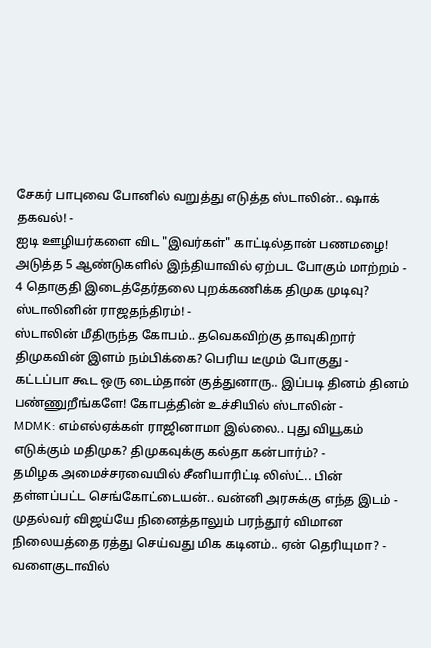சேகர் பாபுவை போனில் வறுத்து எடுத்த ஸ்டாலின்.. ஷாக் தகவல்! -
ஐடி ஊழியர்களை விட "இவர்கள்" காட்டில்தான் பணமழை! அடுத்த 5 ஆண்டுகளில் இந்தியாவில் ஏற்பட போகும் மாற்றம் -
4 தொகுதி இடைத்தேர்தலை புறக்கணிக்க திமுக முடிவு? ஸ்டாலினின் ராஜதந்திரம்! -
ஸ்டாலின் மீதிருந்த கோபம்.. தவெகவிற்கு தாவுகிறார் திமுகவின் இளம் நம்பிக்கை? பெரிய டீமும் போகுது -
கட்டப்பா கூட ஒரு டைம்தான் குத்துனாரு.. இப்படி தினம் தினம் பண்ணுறீங்களே! கோபத்தின் உச்சியில் ஸ்டாலின் -
MDMK: எம்எல்ஏக்கள் ராஜினாமா இல்லை.. புது வியூகம் எடுக்கும் மதிமுக? திமுகவுக்கு கல்தா கன்பார்ம்? -
தமிழக அமைச்சரவையில் சீனியாரிட்டி லிஸ்ட்.. பின் தள்ளப்பட்ட செங்கோட்டையன்.. வன்னி அரசுக்கு எந்த இடம் -
முதல்வர் விஜய்யே நினைத்தாலும் பரந்தூர் விமான நிலையத்தை ரத்து செய்வது மிக கடினம்.. ஏன் தெரியுமா? -
வளைகுடாவில்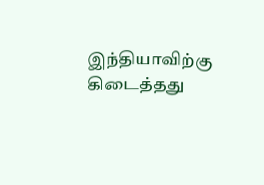இந்தியாவிற்கு கிடைத்தது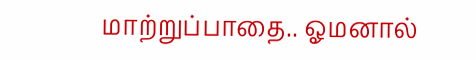மாற்றுப்பாதை.. ஓமனால்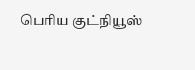பெரிய குட்நியூஸ்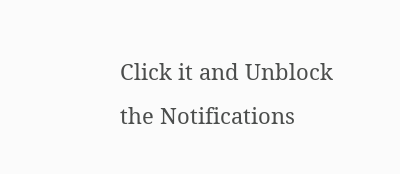Click it and Unblock the Notifications